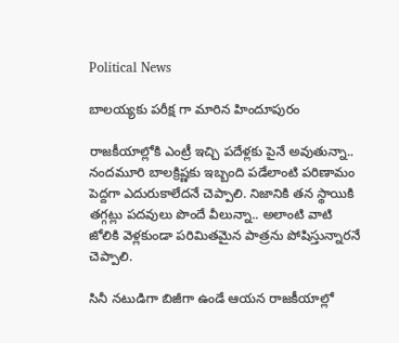Political News

బాలయ్యకు పరీక్ష గా మారిన హిందూపురం

రాజకీయాల్లోకి ఎంట్రీ ఇచ్చి పదేళ్లకు పైనే అవుతున్నా.. నందమూరి బాలక్రిష్ణకు ఇబ్బంది పడేలాంటి పరిణామం పెద్దగా ఎదురుకాలేదనే చెప్పాలి. నిజానికి తన స్థాయికి తగ్గట్లు పదవులు పొందే వీలున్నా.. అలాంటి వాటి జోలికి వెళ్లకుండా పరిమితమైన పాత్రను పోషిస్తున్నారనే చెప్పాలి.

సినీ నటుడిగా బిజీగా ఉండే ఆయన రాజకీయాల్లో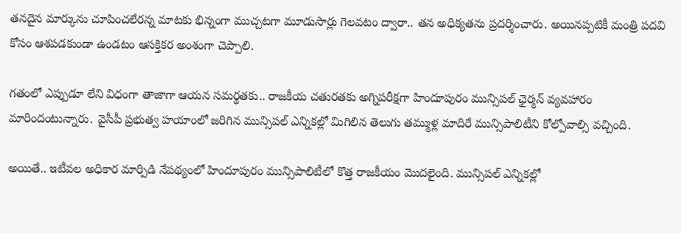తనదైన మార్కును చూపించలేరన్న మాటకు భిన్నంగా ముచ్చటగా మూడుసార్లు గెలవటం ద్వారా.. తన అధిక్యతను ప్రదర్శించారు. అయినప్పటికీ మంత్రి పదవి కోసం ఆశపడకుండా ఉండటం ఆసక్తికర అంశంగా చెప్పాలి.

గతంలో ఎప్పుడూ లేని విధంగా తాజాగా ఆయన సమర్థతకు.. రాజకీయ చతురతకు అగ్నిపరీక్షగా హిందూపురం మున్సిపల్ ఛైర్మన్ వ్యవహారం మారిందంటున్నారు. వైసీపీ ప్రభుత్వ హయాంలో జరిగిన మున్సిపల్ ఎన్నికల్లో మిగిలిన తెలుగు తమ్ముళ్ల మాదిరే మున్సిపాలిటీని కోల్పోవాల్సి వచ్చింది.

అయితే.. ఇటీవల అధికార మార్పిడి నేపథ్యంలో హిందూపురం మున్సిపాలిటీలో కొత్త రాజకీయం మొదలైంది. మున్సిపల్ ఎన్నికల్లో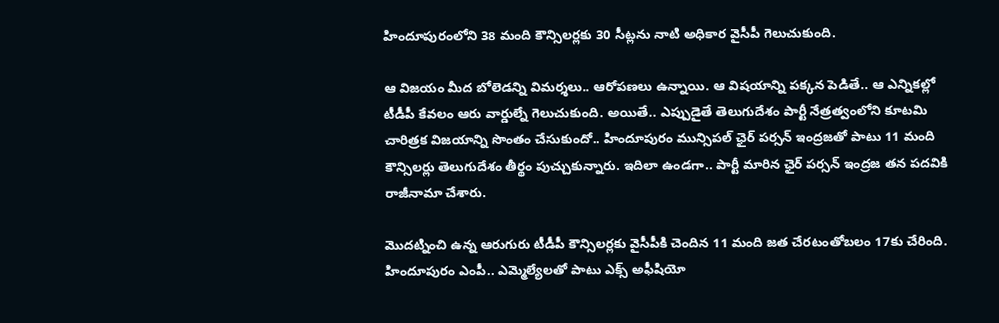హిందూపురంలోని 38 మంది కౌన్సిలర్లకు 30 సీట్లను నాటి అధికార వైసీపీ గెలుచుకుంది.

ఆ విజయం మీద బోలెడన్ని విమర్శలు.. ఆరోపణలు ఉన్నాయి. ఆ విషయాన్ని పక్కన పెడితే.. ఆ ఎన్నికల్లో టీడీపీ కేవలం ఆరు వార్డుల్నే గెలుచుకుంది. అయితే.. ఎప్పుడైతే తెలుగుదేశం పార్టీ నేత్రత్వంలోని కూటమి చారిత్రక విజయాన్ని సొంతం చేసుకుందో.. హిందూపురం మున్సిపల్ ఛైర్ పర్సన్ ఇంద్రజతో పాటు 11 మంది కౌన్సిలర్లు తెలుగుదేశం తీర్థం పుచ్చుకున్నారు. ఇదిలా ఉండగా.. పార్టీ మారిన ఛైర్ పర్సన్ ఇంద్రజ తన పదవికి రాజీనామా చేశారు.

మొదట్నించి ఉన్న ఆరుగురు టీడీపీ కౌన్సిలర్లకు వైసీపీకి చెందిన 11 మంది జత చేరటంతోబలం 17కు చేరింది. హిందూపురం ఎంపీ.. ఎమ్మెల్యేలతో పాటు ఎక్స్ అఫీషియో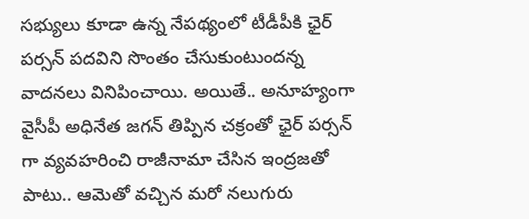సభ్యులు కూడా ఉన్న నేపథ్యంలో టీడీపీకి ఛైర్ పర్సన్ పదవిని సొంతం చేసుకుంటుందన్న వాదనలు వినిపించాయి. అయితే.. అనూహ్యంగా వైసీపీ అధినేత జగన్ తిప్పిన చక్రంతో ఛైర్ పర్సన్ గా వ్యవహరించి రాజీనామా చేసిన ఇంద్రజతో పాటు.. ఆమెతో వచ్చిన మరో నలుగురు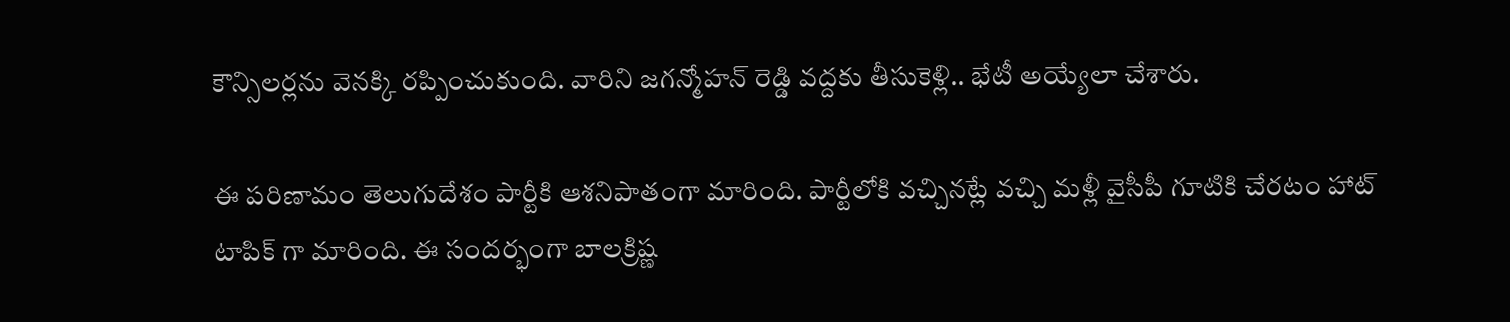కౌన్సిలర్లను వెనక్కి రప్పించుకుంది. వారిని జగన్మోహన్ రెడ్డి వద్దకు తీసుకెళ్లి.. భేటీ అయ్యేలా చేశారు.

ఈ పరిణామం తెలుగుదేశం పార్టీకి ఆశనిపాతంగా మారింది. పార్టీలోకి వచ్చినట్లే వచ్చి మళ్లీ వైసీపీ గూటికి చేరటం హాట్ టాపిక్ గా మారింది. ఈ సందర్భంగా బాలక్రిష్ణ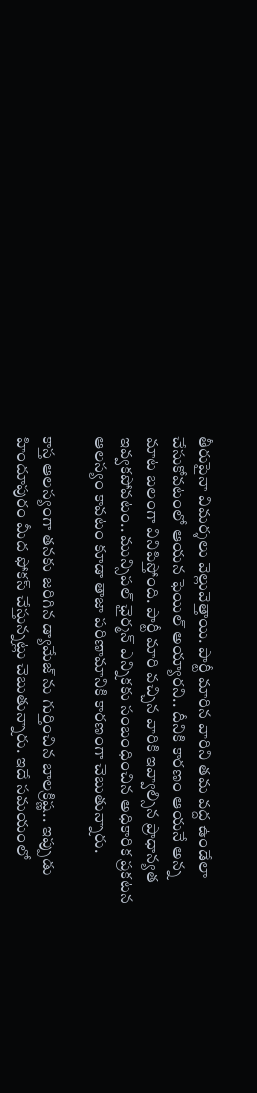తీరుపైనా విమర్శలు వెల్లువెత్తాయి. పార్టీ మారిన వారిని తమ వద్ద ఉండేలా చేసుకోవటంలో ఆయన ఫెయిల్ అయ్యారని.. దీనికి కారణం ఆయనే అన్న మాట బలంగా వినిపిస్తోంది. పార్టీ మారి వచ్చిన వారికి ఇవ్వాల్సిన ప్రాధాన్యత ఇవ్వకపోవటం.. మున్సిపల్ ఛైర్మన్ ఎన్నికకు సంబంధించిన అధికారిక ప్రకటన ఆలస్యం కావటం కూడా తాజా పరిణామానికి కారణంగా చెబుతున్నారు.

కాస్త ఆలస్యంగా తనకు జరిగిన డ్యామేజ్ ను గుర్తించిన బాలక్రిష్ణ.. ఇప్పుడు హిందూపురం మీద ఫోకస్ చేస్తున్నట్లు చెబుతున్నారు. ఇదే సమయంలో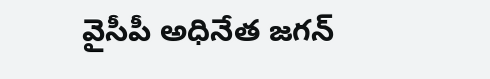వైసీపీ అధినేత జగన్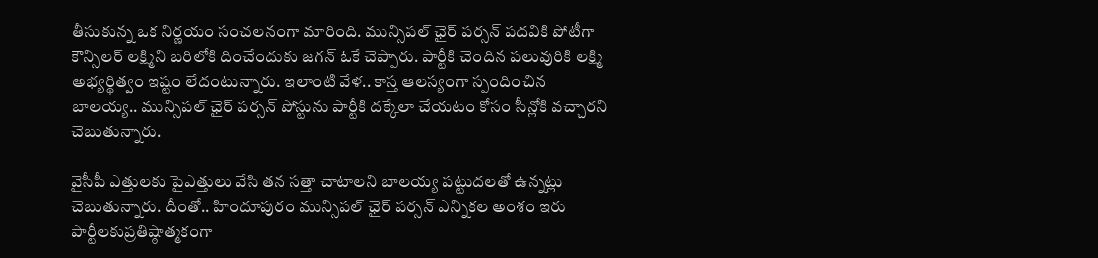తీసుకున్న ఒక నిర్ణయం సంచలనంగా మారింది. మున్సిపల్ ఛైర్ పర్సన్ పదవికి పోటీగా కౌన్సిలర్ లక్ష్మిని బరిలోకి దించేందుకు జగన్ ఓకే చెప్పారు. పార్టీకి చెందిన పలువురికి లక్ష్మి అభ్యర్థిత్వం ఇష్టం లేదంటున్నారు. ఇలాంటి వేళ.. కాస్త ఆలస్యంగా స్పందించిన బాలయ్య.. మున్సిపల్ ఛైర్ పర్సన్ పోస్టును పార్టీకి దక్కేలా చేయటం కోసం సీన్లోకి వచ్చారని చెబుతున్నారు.

వైసీపీ ఎత్తులకు పైఎత్తులు వేసి తన సత్తా చాటాలని బాలయ్య పట్టుదలతో ఉన్నట్లు చెబుతున్నారు. దీంతో.. హిందూపురం మున్సిపల్ ఛైర్ పర్సన్ ఎన్నికల అంశం ఇరు పార్టీలకుప్రతిష్ఠాత్మకంగా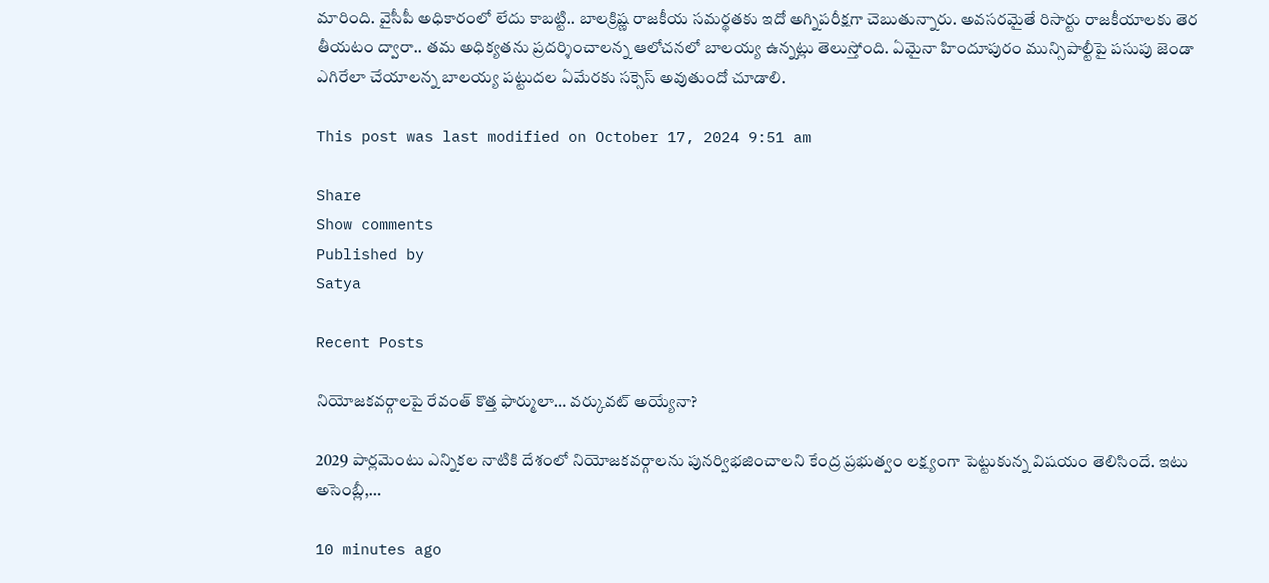మారింది. వైసీపీ అధికారంలో లేదు కాబట్టి.. బాలక్రిష్ణ రాజకీయ సమర్థతకు ఇదో అగ్నిపరీక్షగా చెబుతున్నారు. అవసరమైతే రిసార్టు రాజకీయాలకు తెర తీయటం ద్వారా.. తమ అధిక్యతను ప్రదర్శించాలన్న ఆలోచనలో బాలయ్య ఉన్నట్లు తెలుస్తోంది. ఏమైనా హిందూపురం మున్సిపాల్టీపై పసుపు జెండా ఎగిరేలా చేయాలన్న బాలయ్య పట్టుదల ఏమేరకు సక్సెస్ అవుతుందో చూడాలి.

This post was last modified on October 17, 2024 9:51 am

Share
Show comments
Published by
Satya

Recent Posts

నియోజ‌క‌వ‌ర్గాల‌పై రేవంత్ కొత్త ఫార్ములా… వ‌ర్కువ‌ట్ అయ్యేనా?

2029 పార్ల‌మెంటు ఎన్నిక‌ల నాటికి దేశంలో నియోజ‌క‌వ‌ర్గాల‌ను పున‌ర్విభ‌జించాల‌ని కేంద్ర ప్ర‌భుత్వం ల‌క్ష్యంగా పెట్టుకున్న విష‌యం తెలిసిందే. ఇటు అసెంబ్లీ,…

10 minutes ago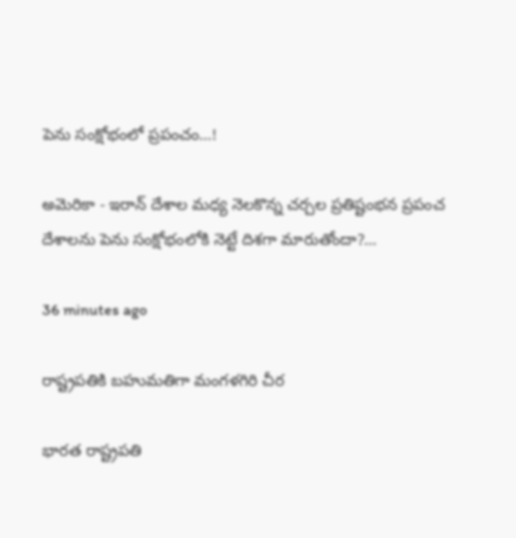పెను సంక్షోభంలో ప్ర‌పంచం…!

అమెరికా - ఇరాన్ దేశాల మధ్య నెలకొన్న చర్చల ప్రతిష్టంభ‌న ప్రపంచ దేశాలను పెను సంక్షోభంలోకి నెట్టే దిశగా మారుతోందా?…

36 minutes ago

రాష్ట్ర‌ప‌తికి బహుమతిగా మంగళగిరి చీర

భార‌త రాష్ట్ర‌ప‌తి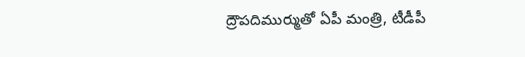ద్రౌప‌దిముర్ముతో ఏపీ మంత్రి, టీడీపీ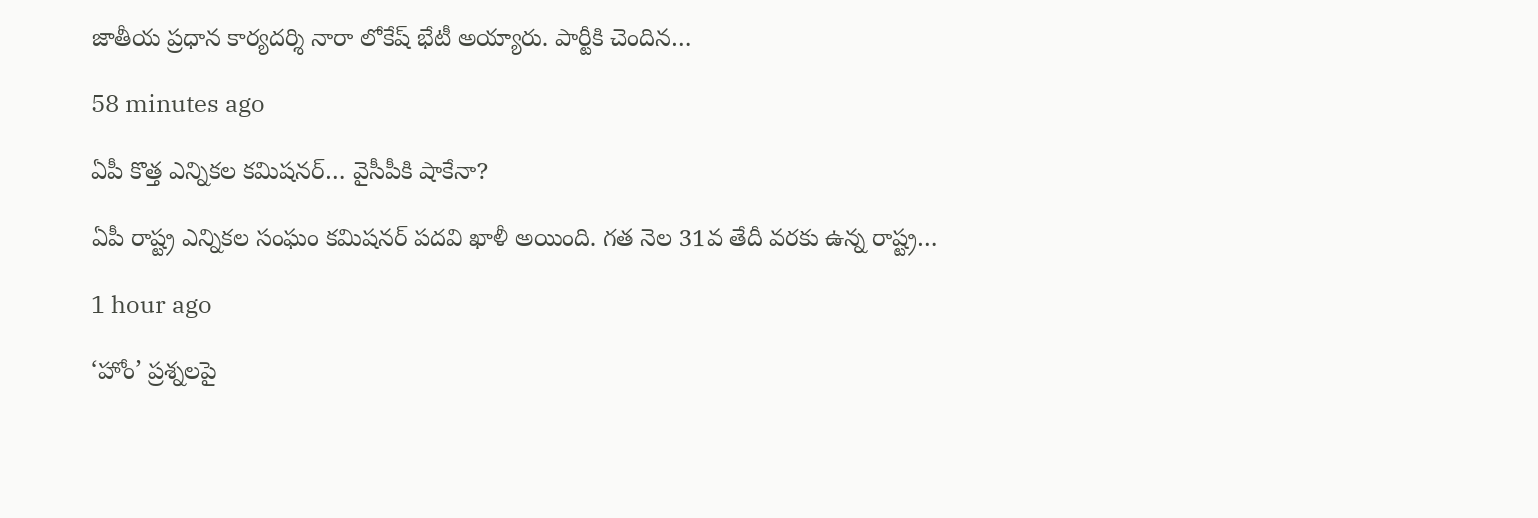జాతీయ ప్ర‌ధాన కార్య‌ద‌ర్శి నారా లోకేష్ భేటీ అయ్యారు. పార్టీకి చెందిన…

58 minutes ago

ఏపీ కొత్త ఎన్నిక‌ల క‌మిష‌న‌ర్‌… వైసీపీకి షాకేనా?

ఏపీ రాష్ట్ర ఎన్నిక‌ల సంఘం క‌మిష‌న‌ర్ ప‌ద‌వి ఖాళీ అయింది. గ‌త నెల 31వ తేదీ వ‌ర‌కు ఉన్న రాష్ట్ర…

1 hour ago

‘హోం’ ప్రశ్నలపై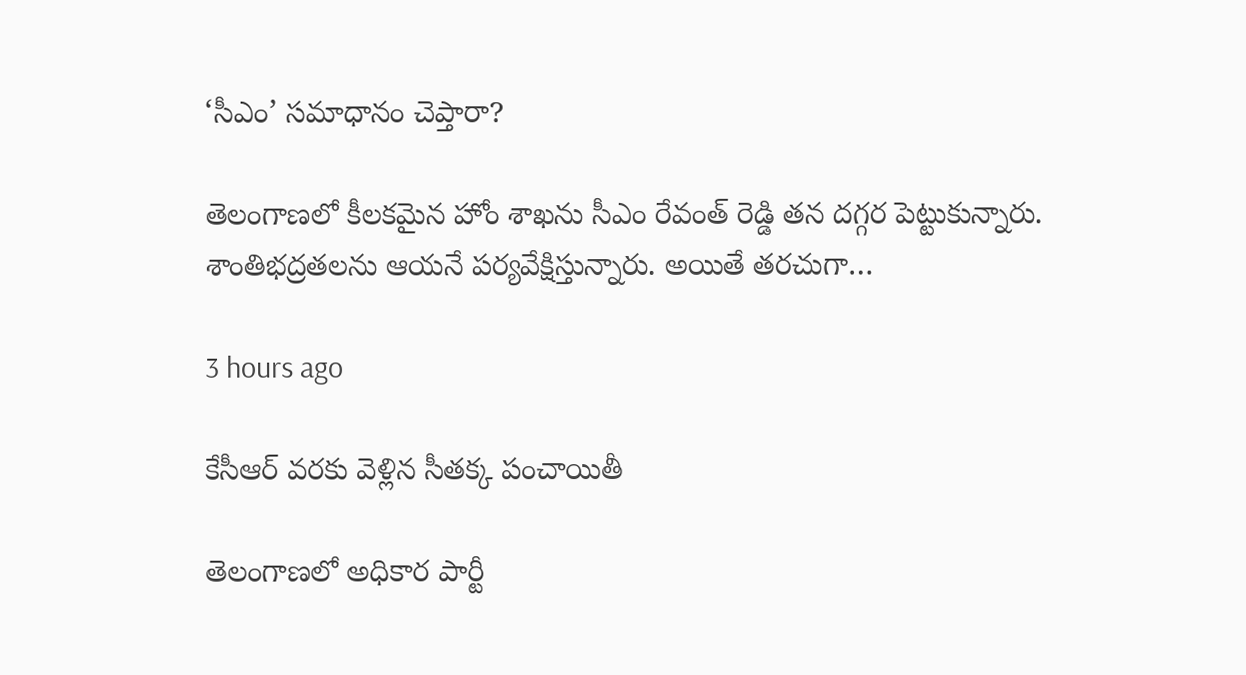‘సీఎం’ సమాధానం చెప్తారా?

తెలంగాణలో కీలకమైన హోం శాఖను సీఎం రేవంత్ రెడ్డి తన దగ్గర పెట్టుకున్నారు. శాంతిభద్రతలను ఆయనే పర్యవేక్షిస్తున్నారు. అయితే తరచుగా…

3 hours ago

కేసీఆర్ వరకు వెళ్లిన సీతక్క పంచాయితీ

తెలంగాణలో అధికార పార్టీ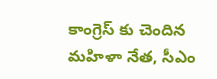కాంగ్రెస్ కు చెందిన మహిళా నేత, సీఎం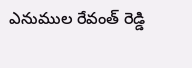ఎనుముల రేవంత్ రెడ్డి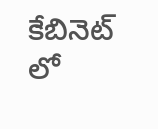కేబినెట్ లో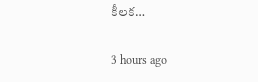కీలక…

3 hours ago